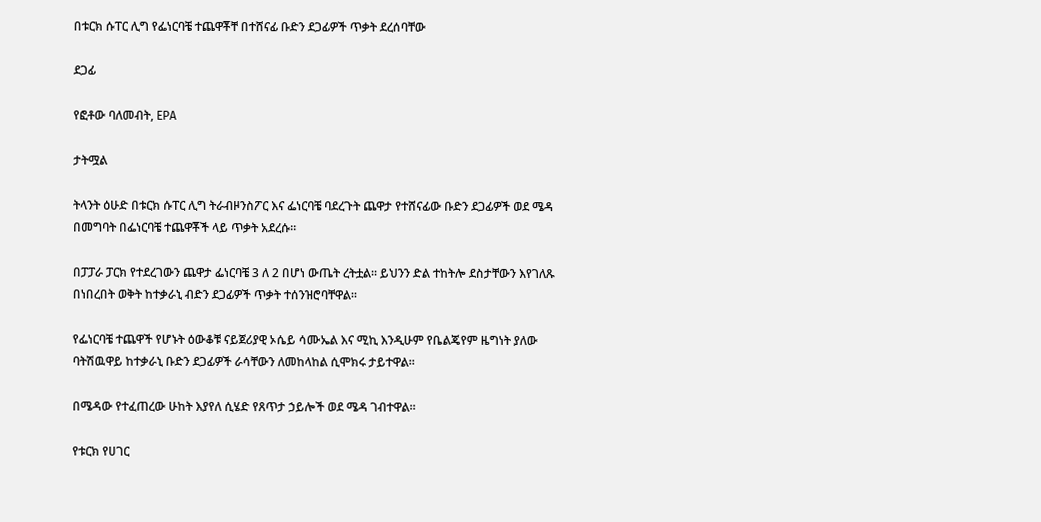በቱርክ ሱፐር ሊግ የፌነርባቼ ተጨዋቾቸ በተሸናፊ ቡድን ደጋፊዎች ጥቃት ደረሰባቸው

ደጋፊ

የፎቶው ባለመብት, EPA

ታትሟል

ትላንት ዕሁድ በቱርክ ሱፐር ሊግ ትራብዞንስፖር እና ፌነርባቼ ባደረጉት ጨዋታ የተሸናፊው ቡድን ደጋፊዎች ወደ ሜዳ በመግባት በፌነርባቼ ተጨዋቾች ላይ ጥቃት አደረሱ።

በፓፓራ ፓርክ የተደረገውን ጨዋታ ፌነርባቼ 3 ለ 2 በሆነ ውጤት ረትቷል። ይህንን ድል ተከትሎ ደስታቸውን እየገለጹ በነበረበት ወቅት ከተቃራኒ ብድን ደጋፊዎች ጥቃት ተሰንዝሮባቸዋል።

የፌነርባቼ ተጨዋች የሆኑት ዕውቆቹ ናይጀሪያዊ ኦሴይ ሳሙኤል እና ሚኪ እንዲሁም የቤልጄየም ዜግነት ያለው ባትሽዉዋይ ከተቃራኒ ቡድን ደጋፊዎች ራሳቸውን ለመከላከል ሲሞክሩ ታይተዋል።

በሜዳው የተፈጠረው ሁከት እያየለ ሲሄድ የጸጥታ ኃይሎች ወደ ሜዳ ገብተዋል።

የቱርክ የሀገር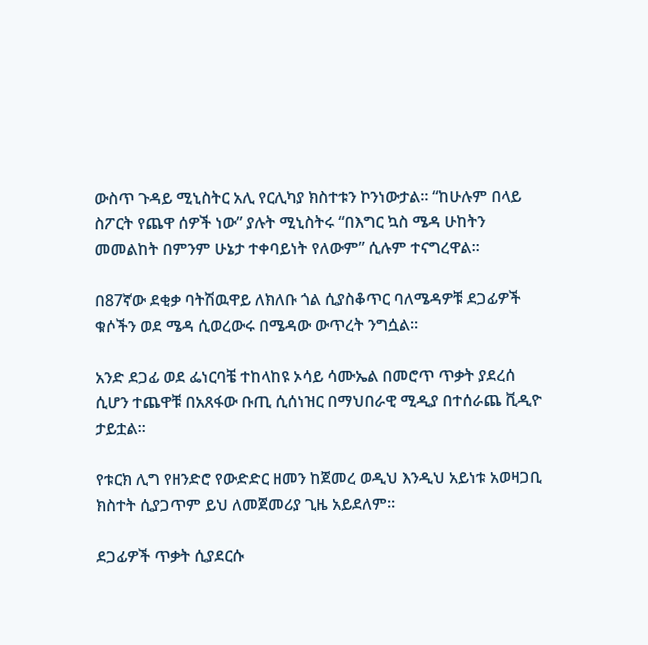ውስጥ ጉዳይ ሚኒስትር አሊ የርሊካያ ክስተቱን ኮንነውታል። “ከሁሉም በላይ ስፖርት የጨዋ ሰዎች ነው” ያሉት ሚኒስትሩ “በእግር ኳስ ሜዳ ሁከትን መመልከት በምንም ሁኔታ ተቀባይነት የለውም” ሲሉም ተናግረዋል።

በ87ኛው ደቂቃ ባትሽዉዋይ ለክለቡ ጎል ሲያስቆጥር ባለሜዳዎቹ ደጋፊዎች ቁሶችን ወደ ሜዳ ሲወረውሩ በሜዳው ውጥረት ንግሷል።

አንድ ደጋፊ ወደ ፌነርባቼ ተከላከዩ ኦሳይ ሳሙኤል በመሮጥ ጥቃት ያደረሰ ሲሆን ተጨዋቹ በአጸፋው ቡጢ ሲሰነዝር በማህበራዊ ሚዲያ በተሰራጨ ቪዲዮ ታይቷል።

የቱርክ ሊግ የዘንድሮ የውድድር ዘመን ከጀመረ ወዲህ እንዲህ አይነቱ አወዛጋቢ ክስተት ሲያጋጥም ይህ ለመጀመሪያ ጊዜ አይደለም።

ደጋፊዎች ጥቃት ሲያደርሱ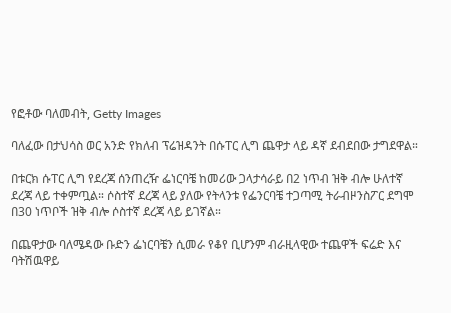የፎቶው ባለመብት, Getty Images

ባለፈው በታህሳስ ወር አንድ የክለብ ፕሬዝዳንት በሱፐር ሊግ ጨዋታ ላይ ዳኛ ደብደበው ታግደዋል።

በቱርክ ሱፐር ሊግ የደረጃ ሰንጠረዥ ፌነርባቼ ከመሪው ጋላታሳራይ በ2 ነጥብ ዝቅ ብሎ ሁለተኛ ደረጃ ላይ ተቀምጧል። ሶስተኛ ደረጃ ላይ ያለው የትላንቱ የፌንርባቼ ተጋጣሚ ትራብዞንስፖር ደግሞ በ30 ነጥቦች ዝቅ ብሎ ሶስተኛ ደረጃ ላይ ይገኛል።

በጨዋታው ባለሜዳው ቡድን ፌነርባቼን ሲመራ የቆየ ቢሆንም ብራዚላዊው ተጨዋች ፍሬድ እና ባትሽዉዋይ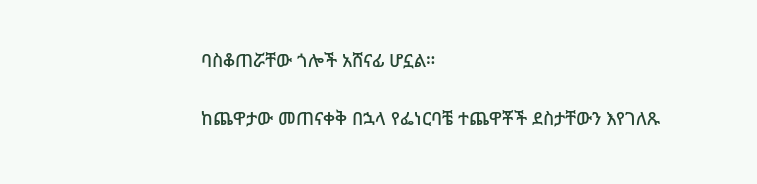ባስቆጠሯቸው ጎሎች አሸናፊ ሆኗል።

ከጨዋታው መጠናቀቅ በኋላ የፌነርባቼ ተጨዋቾች ደስታቸውን እየገለጹ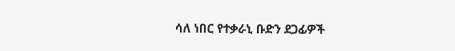ሳለ ነበር የተቃራኒ ቡድን ደጋፊዎች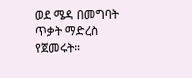ወደ ሜዳ በመግባት ጥቃት ማድረስ የጀመሩት።